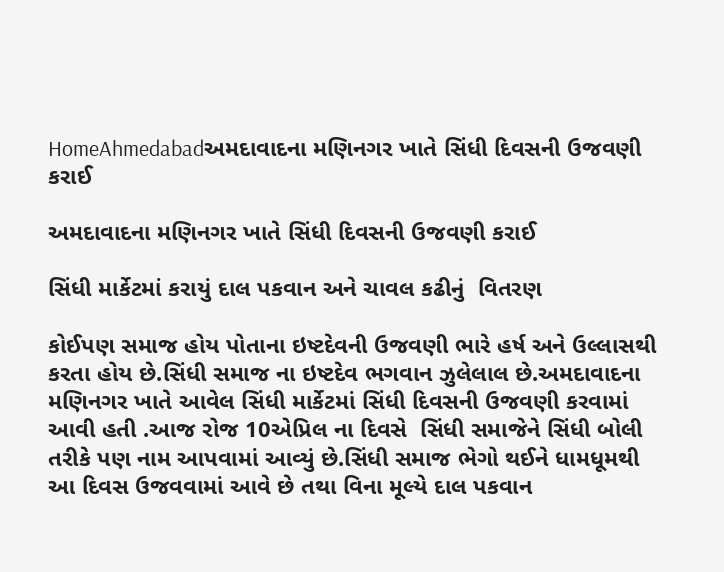HomeAhmedabadઅમદાવાદના મણિનગર ખાતે સિંધી દિવસની ઉજવણી કરાઈ

અમદાવાદના મણિનગર ખાતે સિંધી દિવસની ઉજવણી કરાઈ

સિંધી માર્કેટમાં કરાયું દાલ પકવાન અને ચાવલ કઢીનું  વિતરણ

કોઈપણ સમાજ હોય પોતાના ઇષ્ટદેવની ઉજવણી ભારે હર્ષ અને ઉલ્લાસથી કરતા હોય છે.સિંધી સમાજ ના ઇષ્ટદેવ ભગવાન ઝુલેલાલ છે.અમદાવાદના મણિનગર ખાતે આવેલ સિંધી માર્કેટમાં સિંધી દિવસની ઉજવણી કરવામાં આવી હતી .આજ રોજ 10એપ્રિલ ના દિવસે  સિંધી સમાજેને સિંધી બોલી તરીકે પણ નામ આપવામાં આવ્યું છે.સિંધી સમાજ ભેગો થઈને ધામધૂમથી આ દિવસ ઉજવવામાં આવે છે તથા વિના મૂલ્યે દાલ પકવાન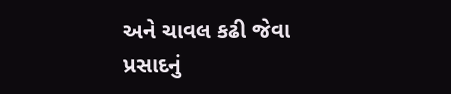અને ચાવલ કઢી જેવા પ્રસાદનું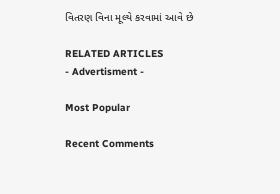વિતરણ વિના મૂલ્યે કરવામાં આવે છે

RELATED ARTICLES
- Advertisment -

Most Popular

Recent Comments